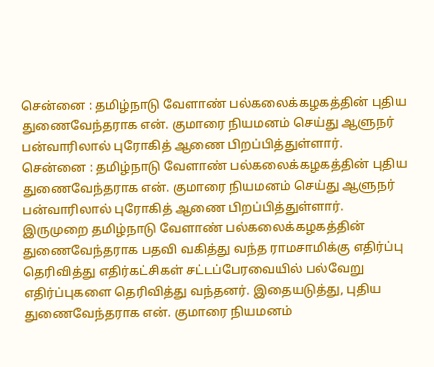சென்னை : தமிழ்நாடு வேளாண் பல்கலைக்கழகத்தின் புதிய துணைவேந்தராக என். குமாரை நியமனம் செய்து ஆளுநர் பன்வாரிலால் புரோகித் ஆணை பிறப்பித்துள்ளார்.
சென்னை : தமிழ்நாடு வேளாண் பல்கலைக்கழகத்தின் புதிய துணைவேந்தராக என். குமாரை நியமனம் செய்து ஆளுநர் பன்வாரிலால் புரோகித் ஆணை பிறப்பித்துள்ளார்.
இருமுறை தமிழ்நாடு வேளாண் பல்கலைக்கழகத்தின் துணைவேந்தராக பதவி வகித்து வந்த ராமசாமிக்கு எதிர்ப்பு தெரிவித்து எதிர்கட்சிகள் சட்டப்பேரவையில் பல்வேறு எதிர்ப்புகளை தெரிவித்து வந்தனர். இதையடுத்து, புதிய துணைவேந்தராக என். குமாரை நியமனம்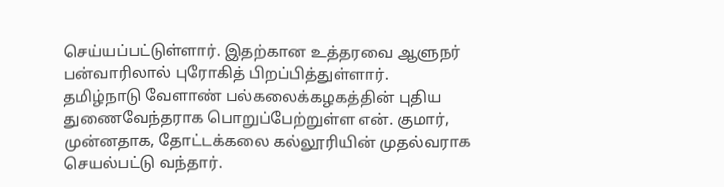செய்யப்பட்டுள்ளார். இதற்கான உத்தரவை ஆளுநர் பன்வாரிலால் புரோகித் பிறப்பித்துள்ளார்.
தமிழ்நாடு வேளாண் பல்கலைக்கழகத்தின் புதிய துணைவேந்தராக பொறுப்பேற்றுள்ள என். குமார், முன்னதாக, தோட்டக்கலை கல்லூரியின் முதல்வராக செயல்பட்டு வந்தார்.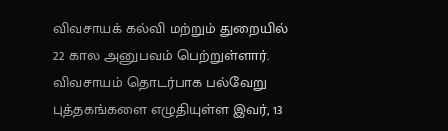விவசாயக் கல்வி மற்றும் துறையில் 22 கால அனுபவம் பெற்றுள்ளார். விவசாயம் தொடர்பாக பல்வேறு புத்தகங்களை எழுதியுள்ள இவர், 13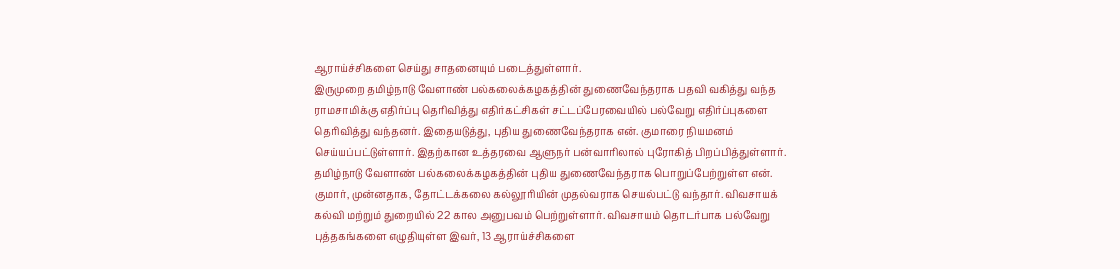ஆராய்ச்சிகளை செய்து சாதனையும் படைத்துள்ளார்.
இருமுறை தமிழ்நாடு வேளாண் பல்கலைக்கழகத்தின் துணைவேந்தராக பதவி வகித்து வந்த ராமசாமிக்கு எதிர்ப்பு தெரிவித்து எதிர்கட்சிகள் சட்டப்பேரவையில் பல்வேறு எதிர்ப்புகளை தெரிவித்து வந்தனர். இதையடுத்து, புதிய துணைவேந்தராக என். குமாரை நியமனம் செய்யப்பட்டுள்ளார். இதற்கான உத்தரவை ஆளுநர் பன்வாரிலால் புரோகித் பிறப்பித்துள்ளார்.
தமிழ்நாடு வேளாண் பல்கலைக்கழகத்தின் புதிய துணைவேந்தராக பொறுப்பேற்றுள்ள என். குமார், முன்னதாக, தோட்டக்கலை கல்லூரியின் முதல்வராக செயல்பட்டு வந்தார். விவசாயக் கல்வி மற்றும் துறையில் 22 கால அனுபவம் பெற்றுள்ளார். விவசாயம் தொடர்பாக பல்வேறு புத்தகங்களை எழுதியுள்ள இவர், 13 ஆராய்ச்சிகளை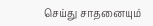செய்து சாதனையும்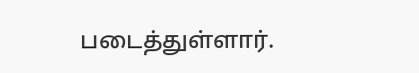படைத்துள்ளார்.